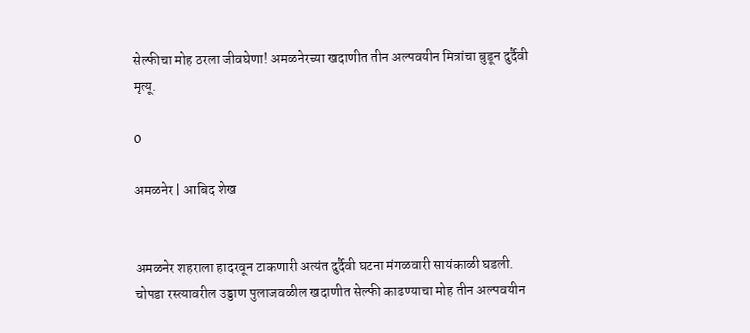सेल्फीचा मोह ठरला जीवघेणा! अमळनेरच्या खदाणीत तीन अल्पवयीन मित्रांचा बुडून दुर्दैवी मृत्यू.

0

अमळनेर | आबिद शेख


अमळनेर शहराला हादरवून टाकणारी अत्यंत दुर्दैवी घटना मंगळवारी सायंकाळी घडली. चोपडा रस्त्यावरील उड्डाण पुलाजवळील खदाणीत सेल्फी काढण्याचा मोह तीन अल्पवयीन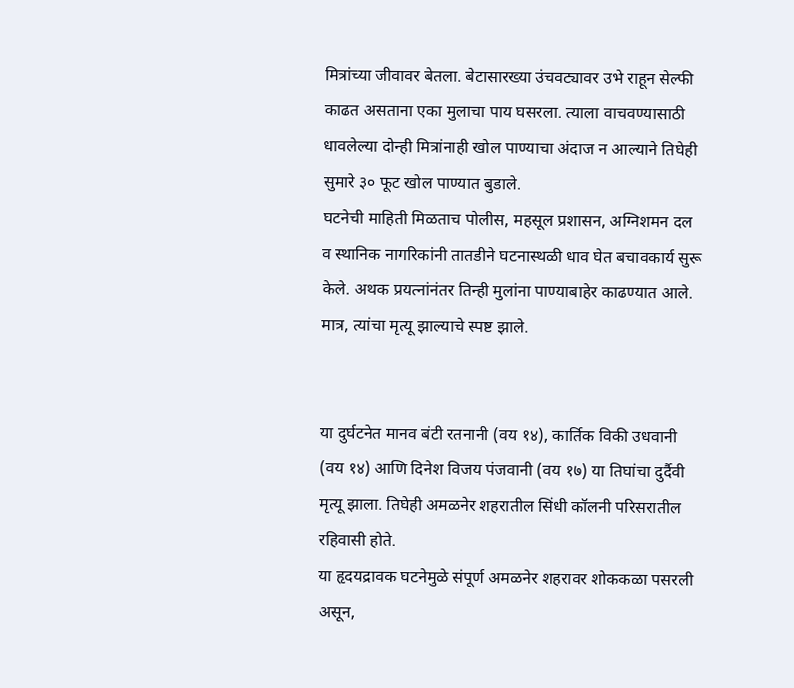मित्रांच्या जीवावर बेतला. बेटासारख्या उंचवट्यावर उभे राहून सेल्फी काढत असताना एका मुलाचा पाय घसरला. त्याला वाचवण्यासाठी धावलेल्या दोन्ही मित्रांनाही खोल पाण्याचा अंदाज न आल्याने तिघेही सुमारे ३० फूट खोल पाण्यात बुडाले.
घटनेची माहिती मिळताच पोलीस, महसूल प्रशासन, अग्निशमन दल व स्थानिक नागरिकांनी तातडीने घटनास्थळी धाव घेत बचावकार्य सुरू केले. अथक प्रयत्नांनंतर तिन्ही मुलांना पाण्याबाहेर काढण्यात आले. मात्र, त्यांचा मृत्यू झाल्याचे स्पष्ट झाले.


या दुर्घटनेत मानव बंटी रतनानी (वय १४), कार्तिक विकी उधवानी (वय १४) आणि दिनेश विजय पंजवानी (वय १७) या तिघांचा दुर्दैवी मृत्यू झाला. तिघेही अमळनेर शहरातील सिंधी कॉलनी परिसरातील रहिवासी होते.
या हृदयद्रावक घटनेमुळे संपूर्ण अमळनेर शहरावर शोककळा पसरली असून,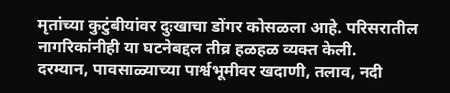मृतांच्या कुटुंबीयांवर दुःखाचा डोंगर कोसळला आहे. परिसरातील नागरिकांनीही या घटनेबद्दल तीव्र हळहळ व्यक्त केली.
दरम्यान, पावसाळ्याच्या पार्श्वभूमीवर खदाणी, तलाव, नदी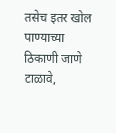तसेच इतर खोल पाण्याच्या ठिकाणी जाणे टाळावे,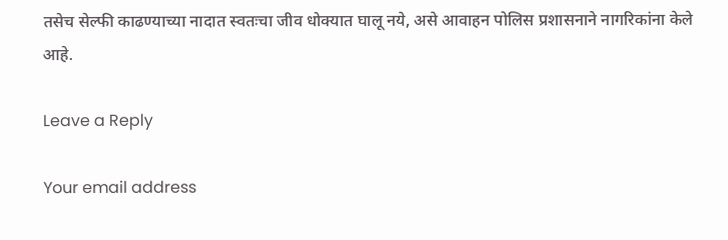तसेच सेल्फी काढण्याच्या नादात स्वतःचा जीव धोक्यात घालू नये, असे आवाहन पोलिस प्रशासनाने नागरिकांना केले आहे.

Leave a Reply

Your email address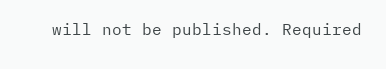will not be published. Required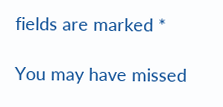fields are marked *

You may have missed